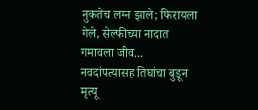नुकतेच लग्न झाले; फिरायला गेले, सेल्फीच्या नादात गमावला जीव... नवदांपत्यासह तिघांचा बुडून मृत्यू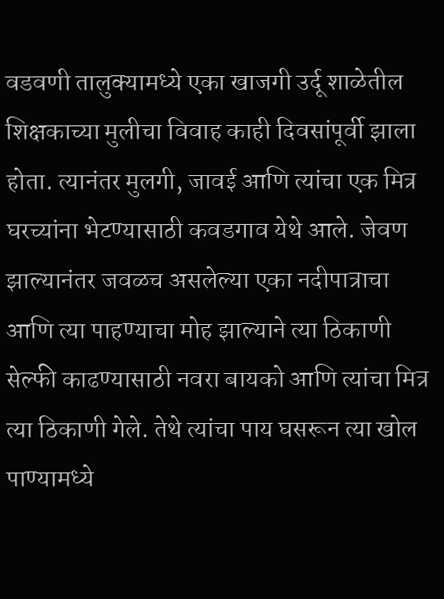वडवणी तालुक्यामध्ये एका खाजगी उर्दू शाळेतील शिक्षकाच्या मुलीचा विवाह काही दिवसांपूर्वी झाला होता. त्यानंतर मुलगी, जावई आणि त्यांचा एक मित्र घरच्यांना भेटण्यासाठी कवडगाव येथे आले. जेवण झाल्यानंतर जवळच असलेल्या एका नदीपात्राचा आणि त्या पाहण्याचा मोह झाल्याने त्या ठिकाणी सेल्फी काढण्यासाठी नवरा बायको आणि त्यांचा मित्र त्या ठिकाणी गेले. तेथे त्यांचा पाय घसरून त्या खोल पाण्यामध्ये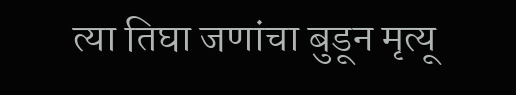त्या तिघा जणांचा बुडून मृत्यू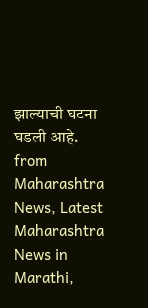झाल्याची घटना घडली आहे.
from Maharashtra News, Latest Maharashtra News in Marathi,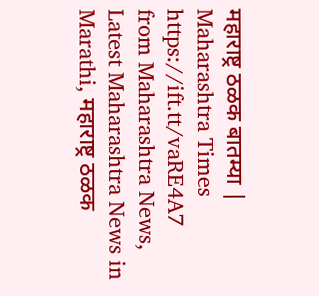महाराष्ट्र ठळक बातम्या | Maharashtra Times https://ift.tt/vaRE4A7
from Maharashtra News, Latest Maharashtra News in Marathi, महाराष्ट्र ठळक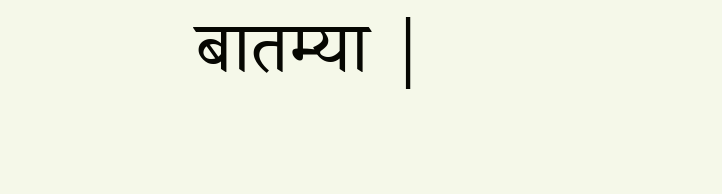बातम्या |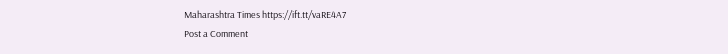Maharashtra Times https://ift.tt/vaRE4A7
Post a Comment